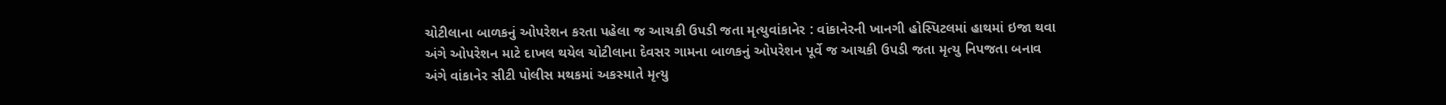ચોટીલાના બાળકનું ઓપરેશન કરતા પહેલા જ આચકી ઉપડી જતા મૃત્યુવાંકાનેર : વાંકાનેરની ખાનગી હોસ્પિટલમાં હાથમાં ઇજા થવા અંગે ઓપરેશન માટે દાખલ થયેલ ચોટીલાના દેવસર ગામના બાળકનું ઓપરેશન પૂર્વે જ આચકી ઉપડી જતા મૃત્યુ નિપજતા બનાવ અંગે વાંકાનેર સીટી પોલીસ મથકમાં અકસ્માતે મૃત્યુ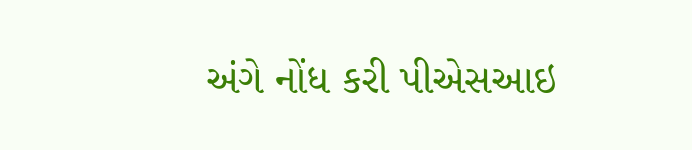અંગે નોંધ કરી પીએસઆઇ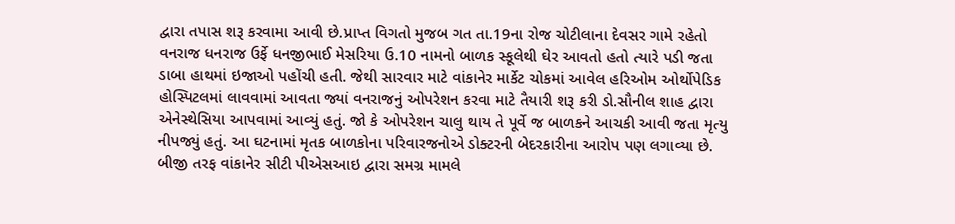દ્વારા તપાસ શરૂ કરવામા આવી છે.પ્રાપ્ત વિગતો મુજબ ગત તા.19ના રોજ ચોટીલાના દેવસર ગામે રહેતો વનરાજ ધનરાજ ઉર્ફે ધનજીભાઈ મેસરિયા ઉ.10 નામનો બાળક સ્કૂલેથી ઘેર આવતો હતો ત્યારે પડી જતા ડાબા હાથમાં ઇજાઓ પહોંચી હતી. જેથી સારવાર માટે વાંકાનેર માર્કેટ ચોકમાં આવેલ હરિઓમ ઓર્થોપેડિક હોસ્પિટલમાં લાવવામાં આવતા જ્યાં વનરાજનું ઓપરેશન કરવા માટે તૈયારી શરૂ કરી ડો.સૌનીલ શાહ દ્વારા એનેસ્થેસિયા આપવામાં આવ્યું હતું. જો કે ઓપરેશન ચાલુ થાય તે પૂર્વે જ બાળકને આચકી આવી જતા મૃત્યુ નીપજ્યું હતું. આ ઘટનામાં મૃતક બાળકોના પરિવારજનોએ ડોક્ટરની બેદરકારીના આરોપ પણ લગાવ્યા છે. બીજી તરફ વાંકાનેર સીટી પીએસઆઇ દ્વારા સમગ્ર મામલે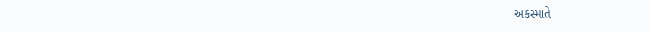અકસ્માતે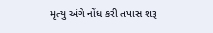મૃત્યુ અંગે નોંધ કરી તપાસ શરૂ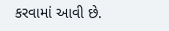કરવામાં આવી છે.